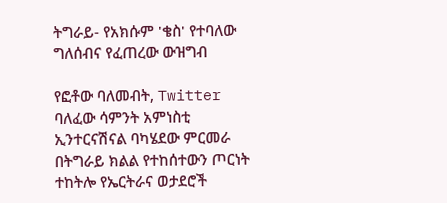ትግራይ- የአክሱም 'ቄስ' የተባለው ግለሰብና የፈጠረው ውዝግብ

የፎቶው ባለመብት, Twitter
ባለፈው ሳምንት አምነስቲ ኢንተርናሽናል ባካሄደው ምርመራ በትግራይ ክልል የተከሰተውን ጦርነት ተከትሎ የኤርትራና ወታደሮች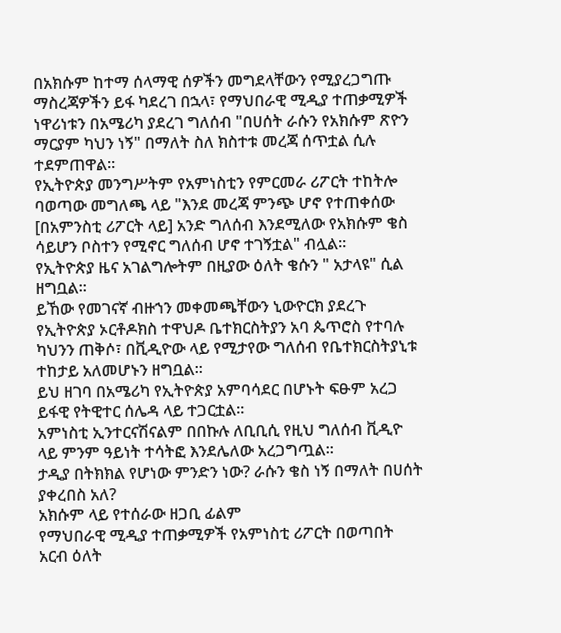በአክሱም ከተማ ሰላማዊ ሰዎችን መግደላቸውን የሚያረጋግጡ ማስረጃዎችን ይፋ ካደረገ በኋላ፣ የማህበራዊ ሚዲያ ተጠቃሚዎች ነዋሪነቱን በአሜሪካ ያደረገ ግለሰብ "በሀሰት ራሱን የአክሱም ጽዮን ማርያም ካህን ነኝ" በማለት ስለ ክስተቱ መረጃ ሰጥቷል ሲሉ ተደምጠዋል።
የኢትዮጵያ መንግሥትም የአምነስቲን የምርመራ ሪፖርት ተከትሎ ባወጣው መግለጫ ላይ "እንደ መረጃ ምንጭ ሆኖ የተጠቀሰው [በአምንስቲ ሪፖርት ላይ] አንድ ግለሰብ እንደሚለው የአክሱም ቄስ ሳይሆን ቦስተን የሚኖር ግለሰብ ሆኖ ተገኝቷል" ብሏል።
የኢትዮጵያ ዜና አገልግሎትም በዚያው ዕለት ቄሱን " አታላዩ" ሲል ዘግቧል።
ይኸው የመገናኛ ብዙኀን መቀመጫቸውን ኒውዮርክ ያደረጉ የኢትዮጵያ ኦርቶዶክስ ተዋህዶ ቤተክርስትያን አባ ጴጥሮስ የተባሉ ካህንን ጠቅሶ፣ በቪዲዮው ላይ የሚታየው ግለሰብ የቤተክርስትያኒቱ ተከታይ አለመሆኑን ዘግቧል።
ይህ ዘገባ በአሜሪካ የኢትዮጵያ አምባሳደር በሆኑት ፍፁም አረጋ ይፋዊ የትዊተር ሰሌዳ ላይ ተጋርቷል።
አምነስቲ ኢንተርናሽናልም በበኩሉ ለቢቢሲ የዚህ ግለሰብ ቪዲዮ ላይ ምንም ዓይነት ተሳትፎ እንደሌለው አረጋግጧል።
ታዲያ በትክክል የሆነው ምንድን ነው? ራሱን ቄስ ነኝ በማለት በሀሰት ያቀረበስ አለ?
አክሱም ላይ የተሰራው ዘጋቢ ፊልም
የማህበራዊ ሚዲያ ተጠቃሚዎች የአምነስቲ ሪፖርት በወጣበት አርብ ዕለት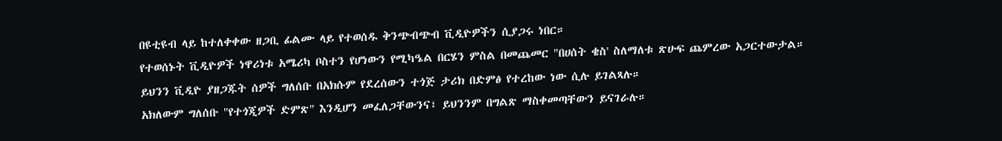በዩቲዩብ ላይ ከተለቀቀው ዘጋቢ ፊልሙ ላይ የተወሰዱ ቅንጭብጭብ ቪዲዮዎችን ሲያጋሩ ነበር።
የተወሰኑት ቪዲዮዎች ነዋሪነቱ አሜሪካ ቦስተን የሆነውን የሚካዔል በርሄን ምስል በመጨመር "በሀሰት ቄስ' ስለማለቱ ጽሁፍ ጨምረው አጋርተውታል።
ይህንን ቪዲዮ ያዘጋጁት ሰዎች ግለሰቡ በአክሱም የደረሰውን ተጎጅ ታሪክ በድምፅ የተረከው ነው ሲሉ ይገልጻሉ።
አክለውም ግለሰቡ "የተጎጂዎች ድምጽ" እንዲሆን መፈለጋቸውንና፣ ይህንንም በግልጽ ማስቀመጣቸውን ይናገራሉ።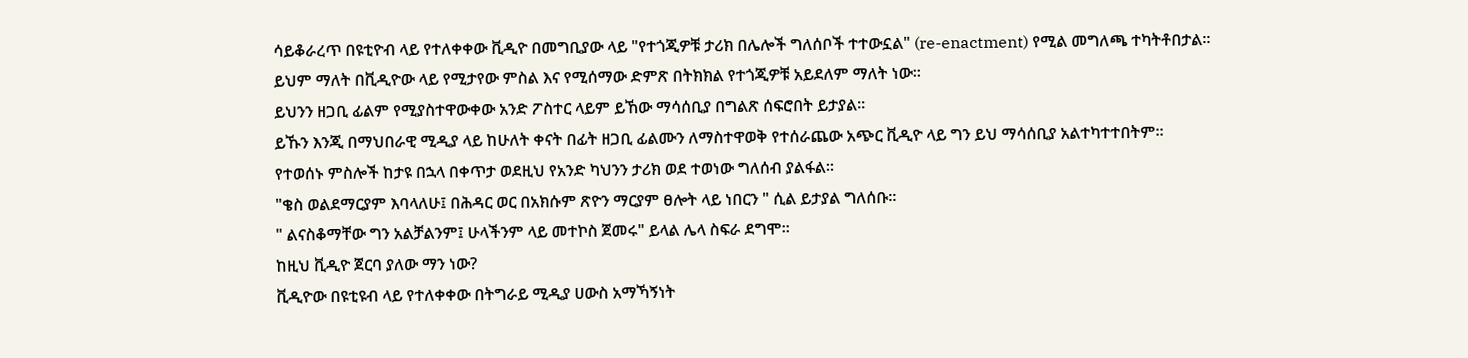ሳይቆራረጥ በዩቲዮብ ላይ የተለቀቀው ቪዲዮ በመግቢያው ላይ "የተጎጂዎቹ ታሪክ በሌሎች ግለሰቦች ተተውኗል" (re-enactment) የሚል መግለጫ ተካትቶበታል።
ይህም ማለት በቪዲዮው ላይ የሚታየው ምስል እና የሚሰማው ድምጽ በትክክል የተጎጂዎቹ አይደለም ማለት ነው።
ይህንን ዘጋቢ ፊልም የሚያስተዋውቀው አንድ ፖስተር ላይም ይኸው ማሳሰቢያ በግልጽ ሰፍሮበት ይታያል።
ይኹን እንጂ በማህበራዊ ሚዲያ ላይ ከሁለት ቀናት በፊት ዘጋቢ ፊልሙን ለማስተዋወቅ የተሰራጨው አጭር ቪዲዮ ላይ ግን ይህ ማሳሰቢያ አልተካተተበትም።
የተወሰኑ ምስሎች ከታዩ በኋላ በቀጥታ ወደዚህ የአንድ ካህንን ታሪክ ወደ ተወነው ግለሰብ ያልፋል።
"ቄስ ወልደማርያም እባላለሁ፤ በሕዳር ወር በአክሱም ጽዮን ማርያም ፀሎት ላይ ነበርን " ሲል ይታያል ግለሰቡ።
" ልናስቆማቸው ግን አልቻልንም፤ ሁላችንም ላይ መተኮስ ጀመሩ" ይላል ሌላ ስፍራ ደግሞ።
ከዚህ ቪዲዮ ጀርባ ያለው ማን ነው?
ቪዲዮው በዩቲዩብ ላይ የተለቀቀው በትግራይ ሚዲያ ሀውስ አማኻኝነት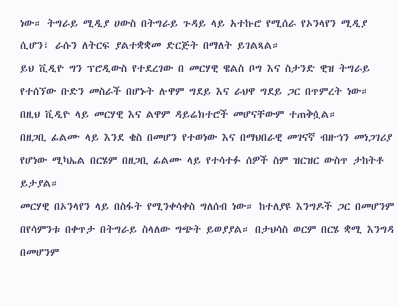ነው። ትግራይ ሚዲያ ሀውስ በትግራይ ጉዳይ ላይ አተኩሮ የሚሰራ የኦንላየን ሚዲያ ሲሆን፣ ራሱን ለትርፍ ያልተቋቋመ ድርጅት በማለት ይገልጻል።
ይህ ቪዲዮ ግን ፕሮዲውስ የተደረገው በ መርሃዊ ዌልስ ቦግ እና ስታንድ ዊዝ ትግራይ የተሰኘው ቡድን መስራች በሆኑት ሉዋም ግደይ እና ራህዋ ግደይ ጋር በጥምረት ነው።
በዚህ ቪዲዮ ላይ መርሃዊ እና ልዋም ዳይሬክተሮች መሆናቸውም ተጠቅሷል።
በዘጋቢ ፊልሙ ላይ እንደ ቄስ በመሆን የተወነው እና በማህበራዊ መገናኛ ብዙኀን መነጋገሪያ የሆነው ሚካኤል በርሄም በዘጋቢ ፊልሙ ላይ የተሳተፉ ሰዎች ስም ዝርዝር ውስጥ ታከትቶ ይታያል።
መርሃዊ በኦንላየን ላይ በስፋት የሚንቀሳቀስ ግለሰብ ነው። ከተለያዩ እንግዶች ጋር በመሆንም በየሳምንቱ በቀጥታ በትግራይ ስላለው ግጭት ይወያያል። በታህሳስ ወርም በርሄ ቋሚ እንግዳ በመሆንም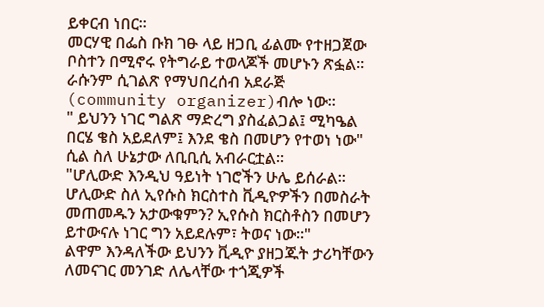ይቀርብ ነበር።
መርሃዊ በፌስ ቡክ ገፁ ላይ ዘጋቢ ፊልሙ የተዘጋጀው ቦስተን በሚኖሩ የትግራይ ተወላጆች መሆኑን ጽፏል።
ራሱንም ሲገልጽ የማህበረሰብ አደራጅ (community organizer)ብሎ ነው።
" ይህንን ነገር ግልጽ ማድረግ ያስፈልጋል፤ ሚካዔል በርሄ ቄስ አይደለም፤ እንደ ቄስ በመሆን የተወነ ነው" ሲል ስለ ሁኔታው ለቢቢሲ አብራርቷል።
"ሆሊውድ እንዲህ ዓይነት ነገሮችን ሁሌ ይሰራል። ሆሊውድ ስለ ኢየሱስ ክርስተስ ቪዲዮዎችን በመስራት መጠመዱን አታውቁምን? ኢየሱስ ክርስቶስን በመሆን ይተውናሉ ነገር ግን አይደሉም፣ ትወና ነው።"
ልዋም እንዳለችው ይህንን ቪዲዮ ያዘጋጁት ታሪካቸውን ለመናገር መንገድ ለሌላቸው ተጎጂዎች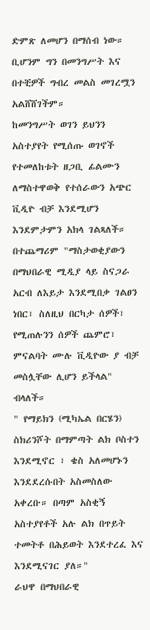ድምጽ ለመሆን በማሰብ ነው።
ቢሆንም ግን በመንግሥት እና በተቺዎች ግብረ መልስ መገረሟን አልሸሸገችም።
ከመንግሥት ወገን ይህንን አስተያየት የሚሰጡ ወገኖች የተመለከቱት ዘጋቢ ፊልሙን ለማስተዋወቅ የተሰራውን አጭር ቪዲዮ ብቻ እንደሚሆን እንደምታምን አክላ ገልጻለች።
በተጨማሪም "ማስታወቂያውን በማህበራዊ ሚዲያ ላይ ስናጋራ አርብ ለእይታ እንደሚበቃ ገልፀን ነበር፣ ስለዚህ በርካታ ሰዎች፣ የሚጠሉንን ሰዎች ጨምሮ፣ ምናልባት ሙሉ ቪዲዮው ያ ብቻ መስሏቸው ሊሆን ይችላል" ብላለች።
" የማይክን (ሚካኤል በርሄን) ስክሪንሾት በማምጣት ልክ ቦስተን እንደሚኖር ፣ ቄስ አለመሆኑን እንደደረሱበት አስመስለው አቀረቡ። በጣም አስቂኝ አስተያየቶች አሉ ልክ በጥይት ተመትቶ በሕይወት እንደተረፈ እና እንደሚናገር ያለ።"
ራህዋ በማህበራዊ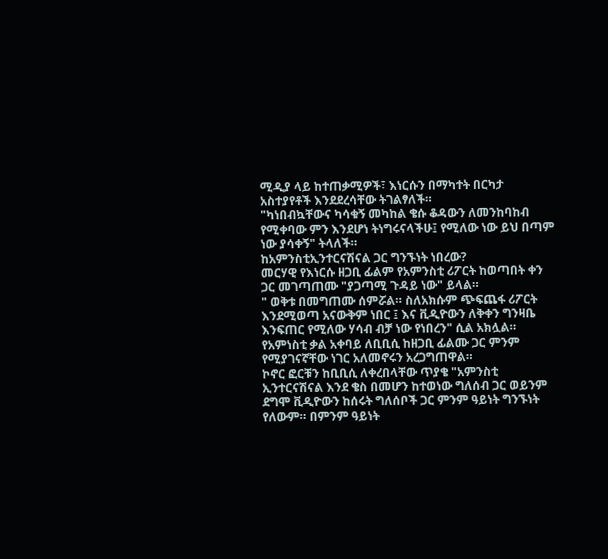ሚዲያ ላይ ከተጠቃሚዎች፣ እነርሱን በማካተት በርካታ አስተያየቶች እንደደረሳቸው ትገልፃለች።
"ካነበብኳቸውና ካሳቁኝ መካከል ቄሱ ቆዳውን ለመንከባከብ የሚቀባው ምን እንደሆነ ትነግሩናላችሁ፤ የሚለው ነው ይህ በጣም ነው ያሳቀኝ" ትላለች።
ከአምንስቲኢንተርናሽናል ጋር ግንኙነት ነበረው?
መርሃዊ የእነርሱ ዘጋቢ ፊልም የአምንስቲ ሪፖርት ከወጣበት ቀን ጋር መገጣጠሙ "ያጋጣሚ ጉዳይ ነው" ይላል።
" ወቅቱ በመግጠሙ ሰምሯል። ስለአክሱም ጭፍጨፋ ሪፖርት እንደሚወጣ አናውቅም ነበር ፤ እና ቪዲዮውን ለቅቀን ግንዛቤ እንፍጠር የሚለው ሃሳብ ብቻ ነው የነበረን" ሲል አክሏል።
የአምነስቲ ቃል አቀባይ ለቢቢሲ ከዘጋቢ ፊልሙ ጋር ምንም የሚያገናኛቸው ነገር አለመኖሩን አረጋግጠዋል።
ኮኖር ፎርቹን ከቢቢሲ ለቀረበላቸው ጥያቄ "አምንስቲ ኢንተርናሽናል እንደ ቄስ በመሆን ከተወነው ግለሰብ ጋር ወይንም ደግሞ ቪዲዮውን ከሰሩት ግለሰቦች ጋር ምንም ዓይነት ግንኙነት የለውም። በምንም ዓይነት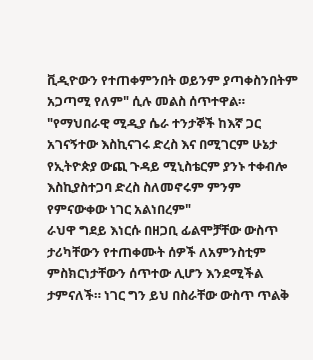ቪዲዮውን የተጠቀምንበት ወይንም ያጣቀስንበትም አጋጣሚ የለም" ሲሉ መልስ ሰጥተዋል።
"የማህበራዊ ሚዲያ ሴራ ተንታኞች ከእኛ ጋር አገናኝተው እስኪናገሩ ድረስ እና በሚገርም ሁኔታ የኢትዮጵያ ውጪ ጉዳይ ሚኒስቴርም ያንኑ ተቀብሎ እስኪያስተጋባ ድረስ ስለመኖሩም ምንም የምናውቀው ነገር አልነበረም"
ራህዋ ግደይ እነርሱ በዘጋቢ ፊልሞቻቸው ውስጥ ታሪካቸውን የተጠቀሙት ሰዎች ለአምንስቲም ምስክርነታቸውን ሰጥተው ሊሆን እንደሚችል ታምናለች። ነገር ግን ይህ በስራቸው ውስጥ ጥልቅ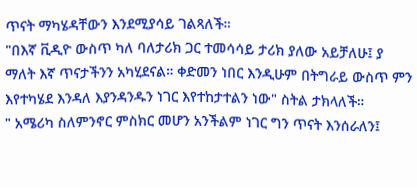ጥናት ማካሄዳቸውን እንደሚያሳይ ገልጻለች።
"በእኛ ቪዲዮ ውስጥ ካለ ባለታሪክ ጋር ተመሳሳይ ታሪክ ያለው አይቻለሁ፤ ያ ማለት እኛ ጥናታችንን አካሂደናል። ቀድመን ነበር እንዲሁም በትግራይ ውስጥ ምን እየተካሄደ እንዳለ እያንዳንዱን ነገር እየተከታተልን ነው" ስትል ታክላለች።
" አሜሪካ ስለምንኖር ምስክር መሆን አንችልም ነገር ግን ጥናት እንሰራለን፤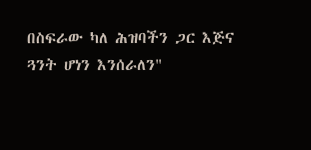በስፍራው ካለ ሕዝባችን ጋር እጅና ጓንት ሆነን እንሰራለን"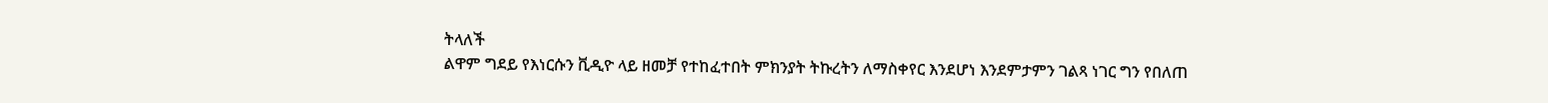ትላለች
ልዋም ግደይ የእነርሱን ቪዲዮ ላይ ዘመቻ የተከፈተበት ምክንያት ትኩረትን ለማስቀየር እንደሆነ እንደምታምን ገልጻ ነገር ግን የበለጠ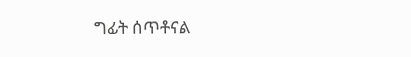ግፊት ሰጥቶናል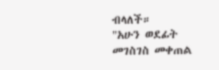ብላለች።
"አሁን ወደፊት መገስገስ መቀጠል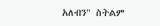አለብን" ስትልም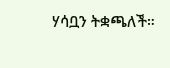ሃሳቧን ትቋጫለች።